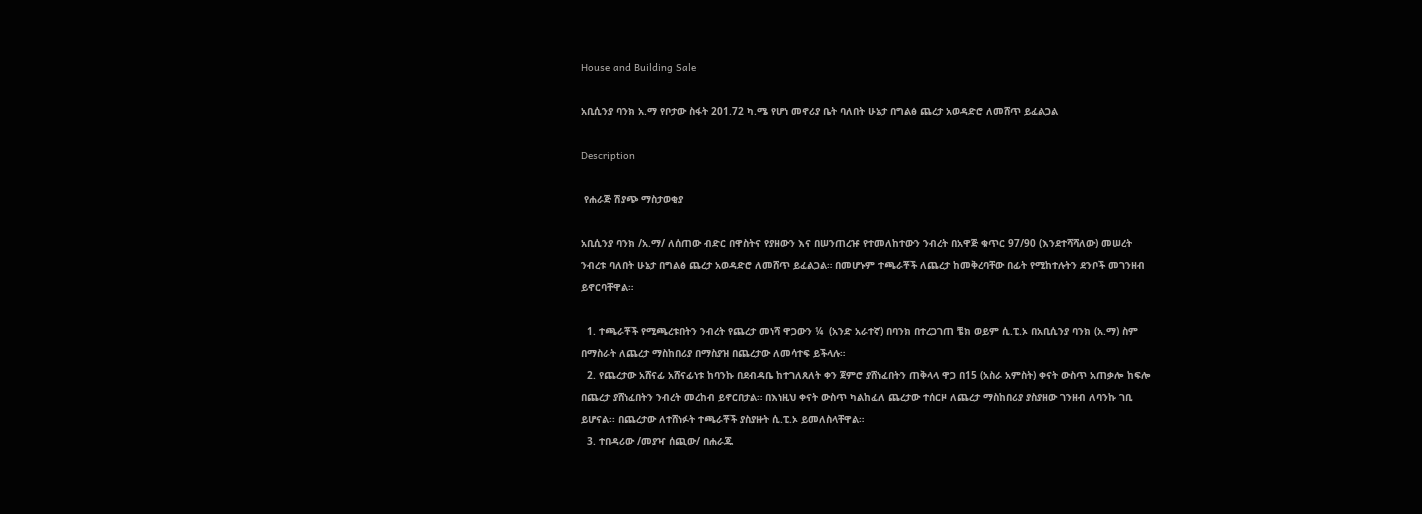House and Building Sale

አቢሲንያ ባንክ አ.ማ የቦታው ስፋት 201.72 ካ.ሜ የሆነ መኖሪያ ቤት ባለበት ሁኔታ በግልፅ ጨረታ አወዳድሮ ለመሸጥ ይፈልጋል

Description

 የሐራጅ ሽያጭ ማስታወቂያ

አቢሲንያ ባንክ /አ.ማ/ ለሰጠው ብድር በዋስትና የያዘውን እና በሠንጠረዡ የተመለከተውን ንብረት በአዋጅ ቁጥር 97/90 (እንደተሻሻለው) መሠረት ንብረቱ ባለበት ሁኔታ በግልፅ ጨረታ አወዳድሮ ለመሸጥ ይፈልጋል። በመሆኑም ተጫራቾች ለጨረታ ከመቅረባቸው በፊት የሚከተሉትን ደንቦች መገንዘብ ይኖርባቸዋል።

  1. ተጫራቾች የሚጫረቱበትን ንብረት የጨረታ መነሻ ዋጋውን ¼  (አንድ አራተኛ) በባንክ በተረጋገጠ ቼክ ወይም ሲ.ፒ.ኦ በአቢሲንያ ባንክ (አ.ማ) ስም በማስራት ለጨረታ ማስከበሪያ በማስያዝ በጨረታው ለመሳተፍ ይችላሉ።
  2. የጨረታው አሸናፊ አሸናፊነቱ ከባንኩ በደብዳቤ ከተገለጸለት ቀን ጀምሮ ያሸነፈበትን ጠቅላላ ዋጋ በ15 (አስራ አምስት) ቀናት ውስጥ አጠቃሎ ከፍሎ በጨረታ ያሸነፈበትን ንብረት መረከብ ይኖርበታል። በእነዚህ ቀናት ውስጥ ካልከፈለ ጨረታው ተሰርዞ ለጨረታ ማስከበሪያ ያስያዘው ገንዘብ ለባንኩ ገቢ ይሆናል፡፡ በጨረታው ለተሸነፉት ተጫራቾች ያስያዙት ሲ.ፒ.ኦ ይመለስላቸዋል።
  3. ተበዳሪው /መያዣ ሰጪው/ በሐራጁ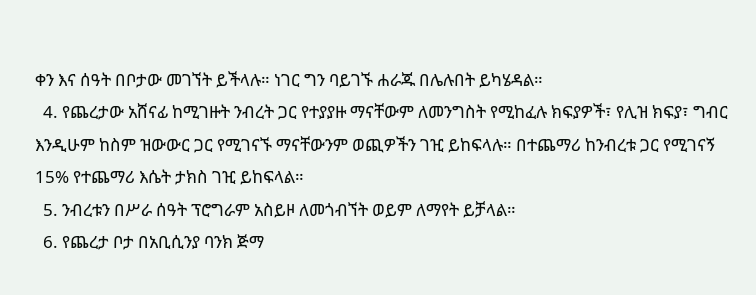ቀን እና ሰዓት በቦታው መገኘት ይችላሉ። ነገር ግን ባይገኙ ሐራጁ በሌሉበት ይካሄዳል።
  4. የጨረታው አሸናፊ ከሚገዙት ንብረት ጋር የተያያዙ ማናቸውም ለመንግስት የሚከፈሉ ክፍያዎች፣ የሊዝ ክፍያ፣ ግብር እንዲሁም ከስም ዝውውር ጋር የሚገናኙ ማናቸውንም ወጪዎችን ገዢ ይከፍላሉ። በተጨማሪ ከንብረቱ ጋር የሚገናኝ 15% የተጨማሪ እሴት ታክስ ገዢ ይከፍላል።
  5. ንብረቱን በሥራ ሰዓት ፕሮግራም አስይዞ ለመጎብኘት ወይም ለማየት ይቻላል።
  6. የጨረታ ቦታ በአቢሲንያ ባንክ ጅማ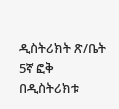ዲስትሪክት ጽ/ቤት 5ኛ ፎቅ በዲስትሪክቱ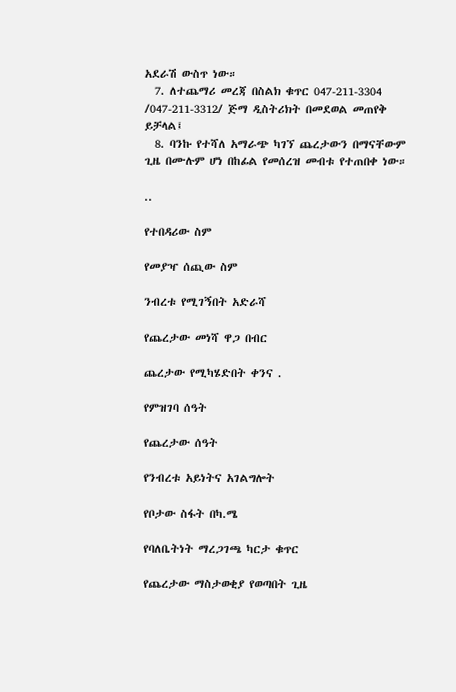አደራሽ ውስጥ ነው።
  7. ለተጨማሪ መረጃ በስልክ ቁጥር 047-211-3304 /047-211-3312/ ጅማ ዲስትሪክት በመደወል መጠየቅ ይቻላል፤
  8. ባንኩ የተሻለ አማራጭ ካገኘ ጨረታውን በማናቸውም ጊዜ በሙሉም ሆነ በከፊል የመሰረዝ መብቱ የተጠበቀ ነው።

..

የተበዳሪው ስም

የመያዣ ሰጪው ስም

ንብረቱ የሚገኝበት አድራሻ

የጨረታው መነሻ ዋጋ በብር

ጨረታው የሚካሄድበት ቀንና .

የምዝገባ ሰዓት

የጨረታው ሰዓት

የንብረቱ አይነትና አገልግሎት

የቦታው ስፋት በካ.ሜ

የባለቤትነት ማረጋገጫ ካርታ ቁጥር

የጨረታው ማስታወቂያ የወጣበት ጊዜ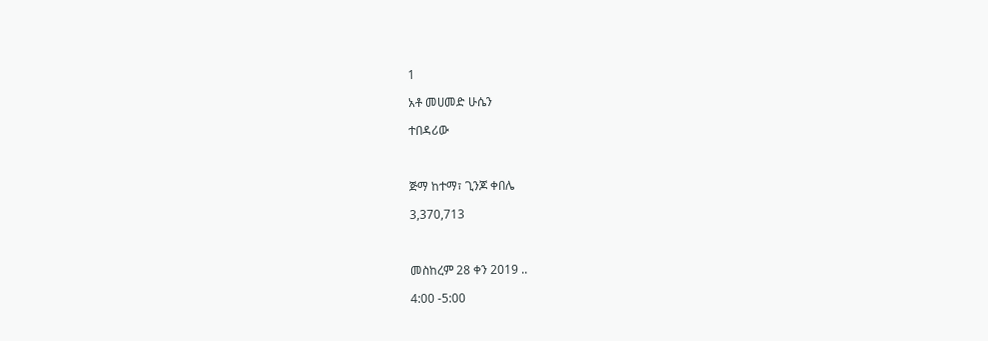1

አቶ መሀመድ ሁሴን

ተበዳሪው



ጅማ ከተማ፣ ጊንጆ ቀበሌ

3,370,713



መስከረም 28 ቀን 2019 ..

4:00 -5:00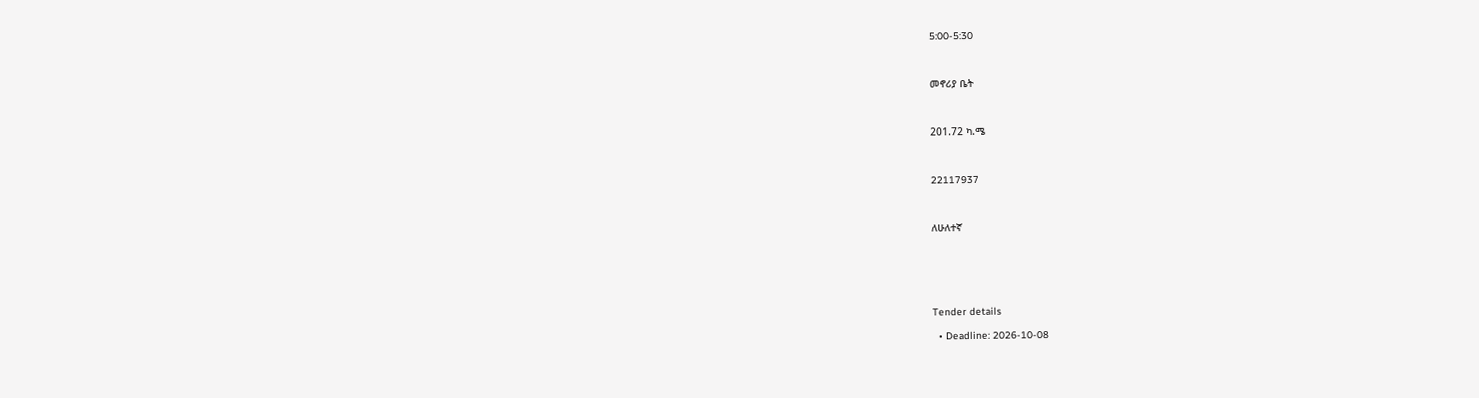5:00-5:30



መኖሪያ ቤት



201.72 ካ.ሜ



22117937



ለሁለተኛ






Tender details

  • Deadline: 2026-10-08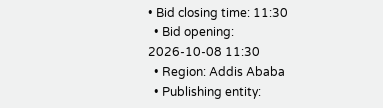• Bid closing time: 11:30
  • Bid opening: 2026-10-08 11:30
  • Region: Addis Ababa
  • Publishing entity: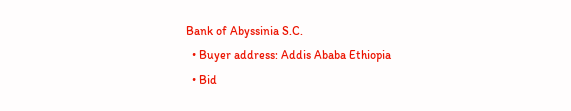Bank of Abyssinia S.C.
  • Buyer address: Addis Ababa Ethiopia
  • Bid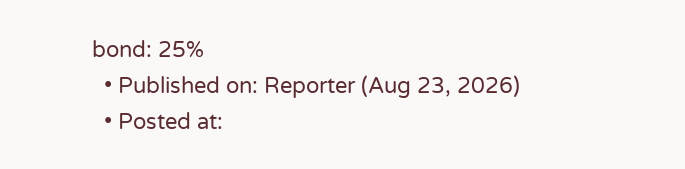bond: 25%
  • Published on: Reporter (Aug 23, 2026)
  • Posted at: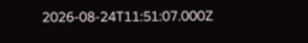2026-08-24T11:51:07.000Z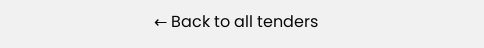← Back to all tenders